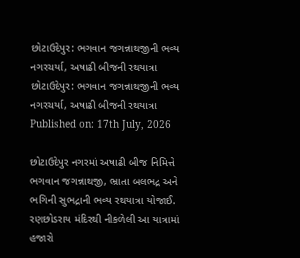છોટાઉદેપુર: ભગવાન જગન્નાથજીની ભવ્ય નગરચર્યા, અષાઢી બીજની રથયાત્રા
છોટાઉદેપુર: ભગવાન જગન્નાથજીની ભવ્ય નગરચર્યા, અષાઢી બીજની રથયાત્રા
Published on: 17th July, 2026

છોટાઉદેપુર નગરમાં અષાઢી બીજ નિમિત્તે ભગવાન જગન્નાથજી, ભ્રાતા બલભદ્ર અને ભગિની સુભદ્રાની ભવ્ય રથયાત્રા યોજાઈ. રણછોડરાય મંદિરથી નીકળેલી આ યાત્રામાં હજારો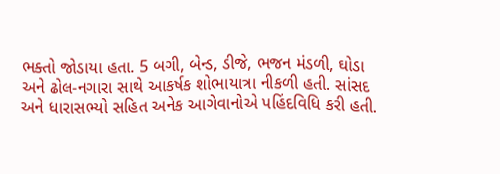ભક્તો જોડાયા હતા. 5 બગી, બેન્ડ, ડીજે, ભજન મંડળી, ઘોડા અને ઢોલ-નગારા સાથે આકર્ષક શોભાયાત્રા નીકળી હતી. સાંસદ અને ધારાસભ્યો સહિત અનેક આગેવાનોએ પહિંદવિધિ કરી હતી.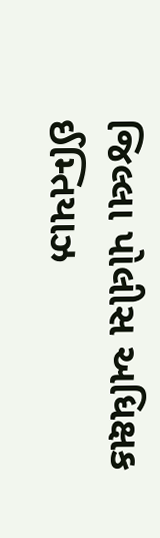જિલ્લા પોલીસ અધિક્ષક ઈમ્તિયાઝ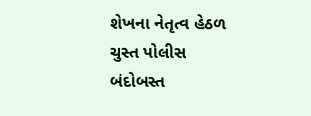શેખના નેતૃત્વ હેઠળ ચુસ્ત પોલીસ બંદોબસ્ત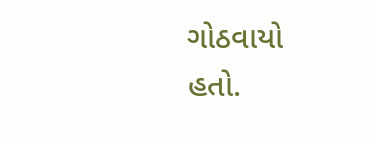ગોઠવાયો હતો.